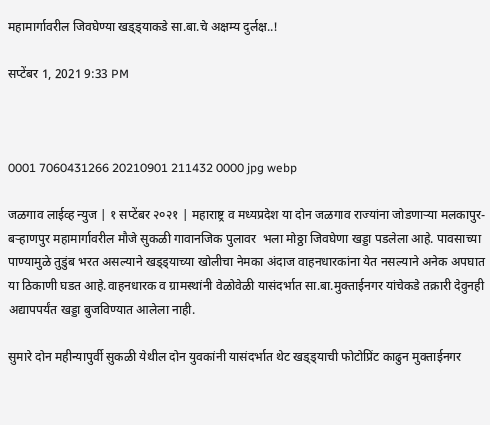महामार्गावरील जिवघेण्या खड्ड्याकडे सा.बा.चे अक्षम्य दुर्लक्ष..!

सप्टेंबर 1, 2021 9:33 PM



0001 7060431266 20210901 211432 0000 jpg webp

जळगाव लाईव्ह न्युज | १ सप्टेंबर २०२१ | महाराष्ट्र व मध्यप्रदेश या दोन जळगाव राज्यांना जोडणाऱ्या मलकापुर-बऱ्हाणपुर महामार्गावरील मौजे सुकळी गावानजिक पुलावर  भला मोठ्ठा जिवघेणा खड्डा पडलेला आहे. पावसाच्या पाण्यामुळे तुडुंब भरत असल्याने खड्ड्याच्या खोलीचा नेमका अंदाज वाहनधारकांना येत नसल्याने अनेक अपघात या ठिकाणी घडत आहे.वाहनधारक व ग्रामस्थांनी वेळोवेळी यासंदर्भात सा.बा.मुक्ताईनगर यांचेकडे तक्रारी देवुनही अद्यापपर्यंत खड्डा बुजविण्यात आलेला नाही.

सुमारे दोन महीन्यापुर्वी सुकळी येथील दोन युवकांनी यासंदर्भात थेट खड्ड्याची फोटोप्रिंट काढुन मुक्ताईनगर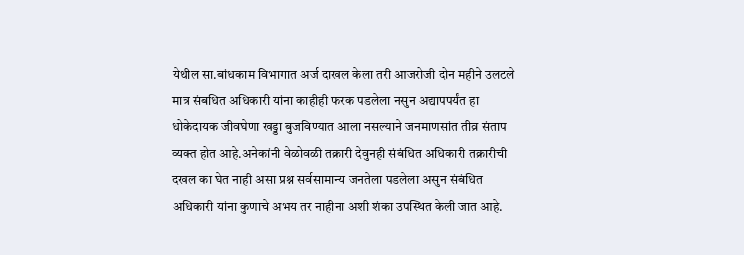येथील सा.बांधकाम विभागात अर्ज दाखल केला तरी आजरोजी दोन महीने उलटले मात्र संबधित अधिकारी यांना काहीही फरक पडलेला नसुन अद्यापपर्यंत हा धोकेदायक जीवघेणा खड्डा बुजविण्यात आला नसल्याने जनमाणसांत तीव्र संताप व्यक्त होत आहे.अनेकांनी वेळोवळी तक्रारी देवुनही संबंधित अधिकारी तक्रारीची दखल का घेत नाही असा प्रश्न सर्वसामान्य जनतेला पडलेला असुन संबंधित अधिकारी यांना कुणाचे अभय तर नाहीना अशी शंका उपस्थित केली जात आहे.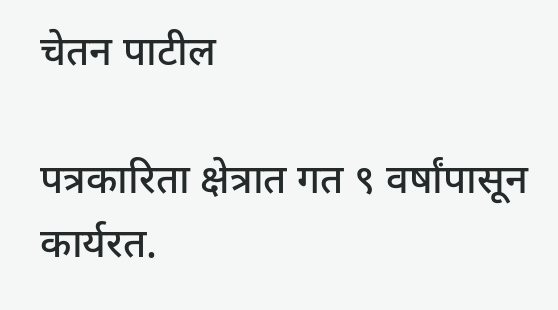चेतन पाटील

पत्रकारिता क्षेत्रात गत ९ वर्षांपासून कार्यरत.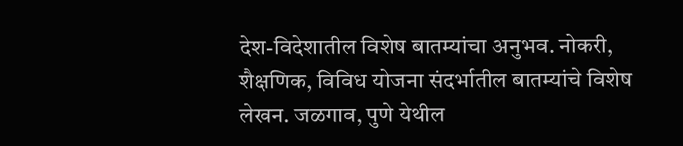देश-विदेशातील विशेष बातम्यांचा अनुभव. नोकरी, शैक्षणिक, विविध योजना संदर्भातील बातम्यांचे विशेष लेखन. जळगाव, पुणे येथील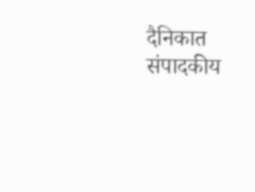दैनिकात संपादकीय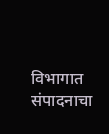विभागात संपादनाचा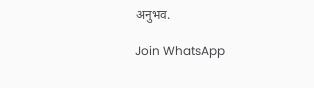अनुभव.

Join WhatsApp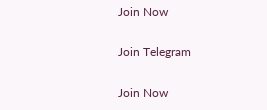Join Now

Join Telegram

Join Now